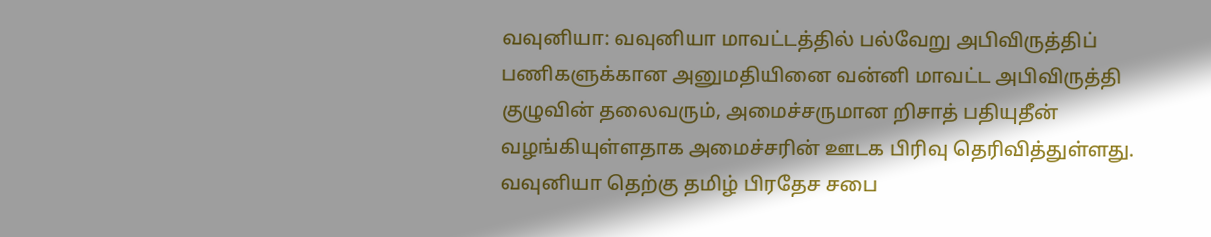வவுனியா: வவுனியா மாவட்டத்தில் பல்வேறு அபிவிருத்திப் பணிகளுக்கான அனுமதியினை வன்னி மாவட்ட அபிவிருத்தி குழுவின் தலைவரும், அமைச்சருமான றிசாத் பதியுதீன் வழங்கியுள்ளதாக அமைச்சரின் ஊடக பிரிவு தெரிவித்துள்ளது.
வவுனியா தெற்கு தமிழ் பிரதேச சபை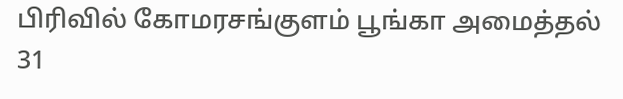பிரிவில் கோமரசங்குளம் பூங்கா அமைத்தல் 31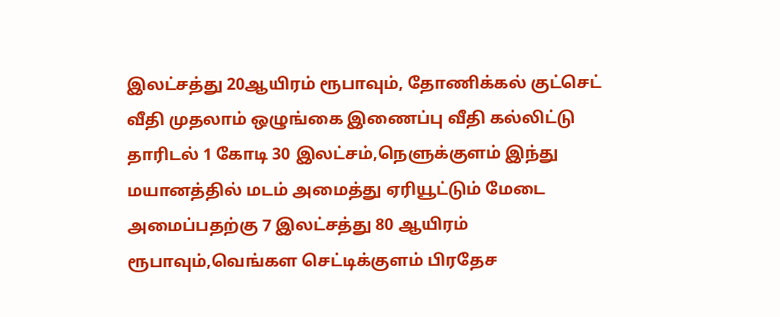இலட்சத்து 20ஆயிரம் ரூபாவும், தோணிக்கல் குட்செட் வீதி முதலாம் ஒழுங்கை இணைப்பு வீதி கல்லிட்டு தாரிடல் 1 கோடி 30 இலட்சம்,நெளுக்குளம் இந்து மயானத்தில் மடம் அமைத்து ஏரியூட்டும் மேடை அமைப்பதற்கு 7 இலட்சத்து 80 ஆயிரம் ரூபாவும்,வெங்கள செட்டிக்குளம் பிரதேச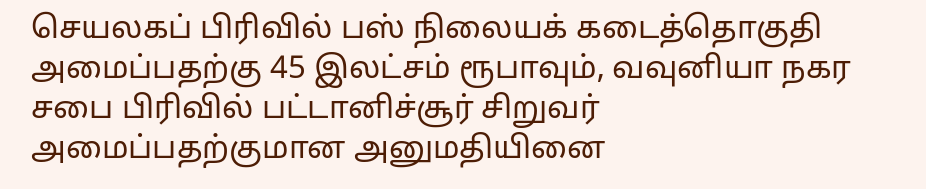செயலகப் பிரிவில் பஸ் நிலையக் கடைத்தொகுதி அமைப்பதற்கு 45 இலட்சம் ரூபாவும், வவுனியா நகர சபை பிரிவில் பட்டானிச்சூர் சிறுவர் அமைப்பதற்குமான அனுமதியினை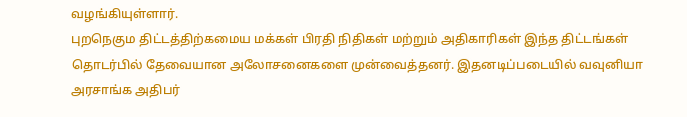வழங்கியுள்ளார்.
புறநெகும திட்டத்திற்கமைய மக்கள் பிரதி நிதிகள் மற்றும் அதிகாரிகள் இந்த திட்டங்கள் தொடர்பில் தேவையான அலோசனைகளை முன்வைத்தனர். இதனடிப்படையில் வவுனியா அரசாங்க அதிபர்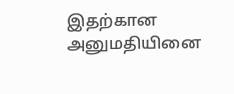இதற்கான அனுமதியினை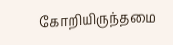கோறியிருந்தமை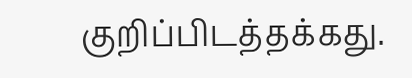குறிப்பிடத்தக்கது.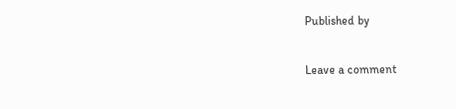Published by

Leave a comment